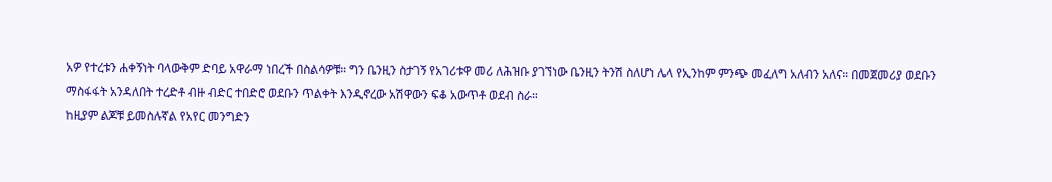አዎ የተረቱን ሐቀኝነት ባላውቅም ድባይ አዋራማ ነበረች በስልሳዎቹ። ግን ቤንዚን ስታገኝ የአገሪቱዋ መሪ ለሕዝቡ ያገኘነው ቤንዚን ትንሽ ስለሆነ ሌላ የኢንከም ምንጭ መፈለግ አለብን አለና። በመጀመሪያ ወደቡን ማስፋፋት አንዳለበት ተረድቶ ብዙ ብድር ተበድሮ ወደቡን ጥልቀት እንዲኖረው አሽዋውን ፍቆ አውጥቶ ወደብ ስራ።
ከዚያም ልጆቹ ይመስሉኛል የአየር መንግድን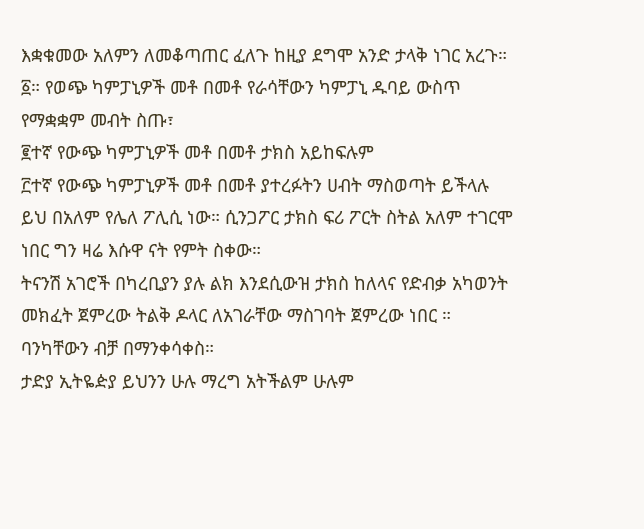እቋቁመው አለምን ለመቆጣጠር ፈለጉ ከዚያ ደግሞ አንድ ታላቅ ነገር አረጉ።
፩። የወጭ ካምፓኒዎች መቶ በመቶ የራሳቸውን ካምፓኒ ዱባይ ውስጥ የማቋቋም መብት ስጡ፣
፪ተኛ የውጭ ካምፓኒዎች መቶ በመቶ ታክስ አይከፍሉም
፫ተኛ የውጭ ካምፓኒዎች መቶ በመቶ ያተረፉትን ሀብት ማስወጣት ይችላሉ
ይህ በአለም የሌለ ፖሊሲ ነው። ሲንጋፖር ታክስ ፍሪ ፖርት ስትል አለም ተገርሞ ነበር ግን ዛሬ እሱዋ ናት የምት ስቀው።
ትናንሽ አገሮች በካረቢያን ያሉ ልክ እንደሲውዝ ታክስ ከለላና የድብቃ አካወንት መክፈት ጀምረው ትልቅ ዶላር ለአገራቸው ማስገባት ጀምረው ነበር ። ባንካቸውን ብቻ በማንቀሳቀስ።
ታድያ ኢትዬዽያ ይህንን ሁሉ ማረግ አትችልም ሁሉም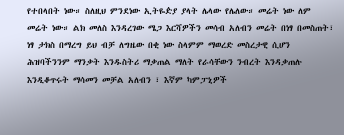የተበላበት ነው። ስለዚህ ምንደነው ኢትዬዽያ ያላት ሌላው የሌለው። መሬት ነው ለም መሬት ነው። ልክ መለስ እንዳረገው ሜጋ እርሻዎችን መሳብ አለብን መሬት በነፃ በመስጠት፣ ነፃ ታክስ በማረግ ይህ ብቻ ለግዜው በቂ ነው ስላምም ማወረድ መስረታዊ ሲሆን ሕዝባችንንም ማንቃት እንዱስትሪ ማቃጠል ማለት የራሳቸውን ንብረት እንዳቃጠሉ እንዲቆጥሩት ማሳመን መቻል አለብን ፣ እኛም ካምፓኒዎች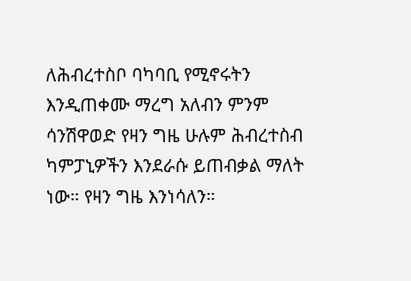ለሕብረተስቦ ባካባቢ የሚኖሩትን እንዲጠቀሙ ማረግ አለብን ምንም ሳንሽዋወድ የዛን ግዜ ሁሉም ሕብረተስብ ካምፓኒዎችን እንደራሱ ይጠብቃል ማለት ነው። የዛን ግዜ እንነሳለን።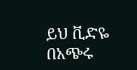ይህ ቪድዬ በአጭሩ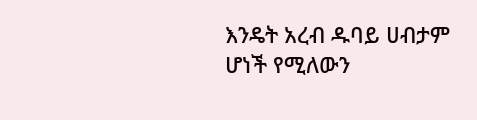እንዴት አረብ ዱባይ ሀብታም ሆነች የሚለውን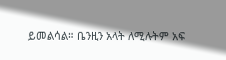ይመልሳል። ቤንዚን አላት ለሚሉትም አፍ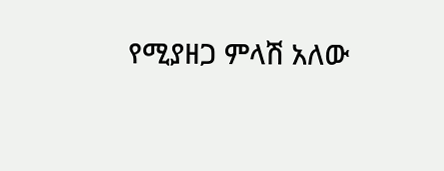የሚያዘጋ ምላሽ አለው